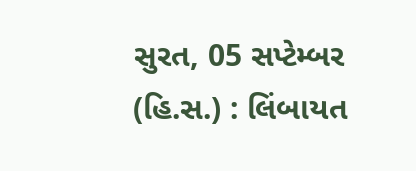સુરત, 05 સપ્ટેમ્બર (હિ.સ.) : લિંબાયત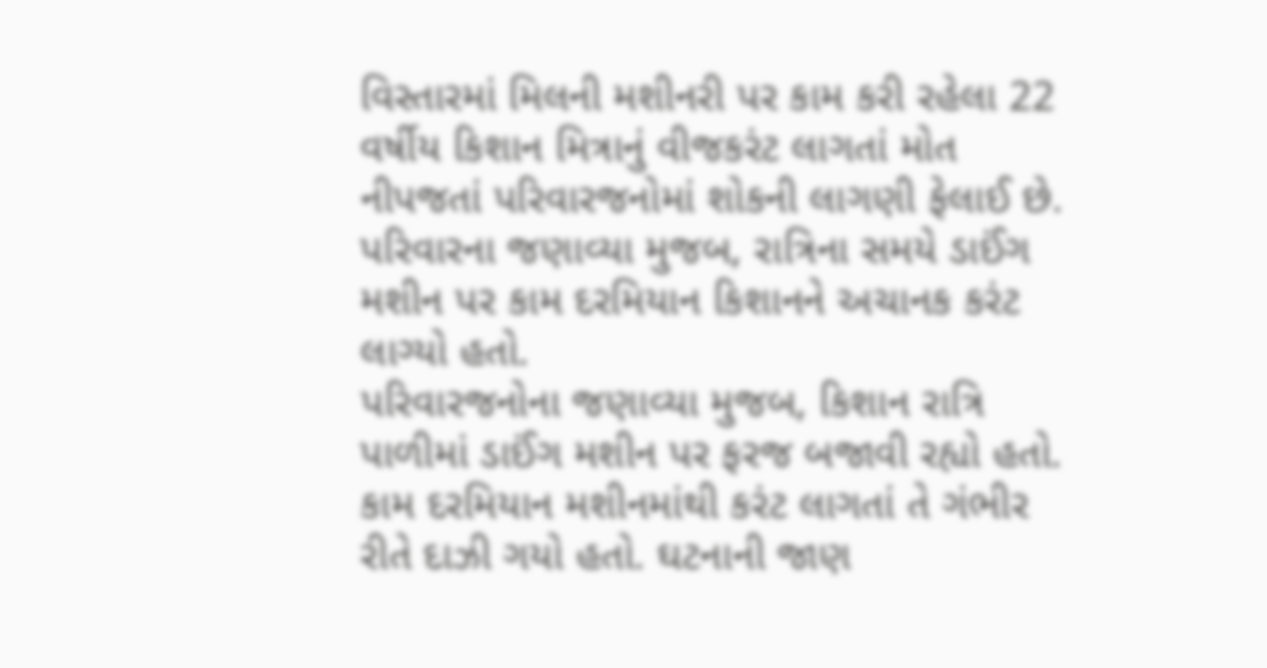વિસ્તારમાં મિલની મશીનરી પર કામ કરી રહેલા 22 વર્ષીય કિશાન મિત્રાનું વીજકરંટ લાગતાં મોત નીપજતાં પરિવારજનોમાં શોકની લાગણી ફેલાઈ છે. પરિવારના જણાવ્યા મુજબ, રાત્રિના સમયે ડાઈંગ મશીન પર કામ દરમિયાન કિશાનને અચાનક કરંટ લાગ્યો હતો.
પરિવારજનોના જણાવ્યા મુજબ, કિશાન રાત્રિ પાળીમાં ડાઈંગ મશીન પર ફરજ બજાવી રહ્યો હતો. કામ દરમિયાન મશીનમાંથી કરંટ લાગતાં તે ગંભીર રીતે દાઝી ગયો હતો. ઘટનાની જાણ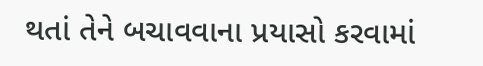થતાં તેને બચાવવાના પ્રયાસો કરવામાં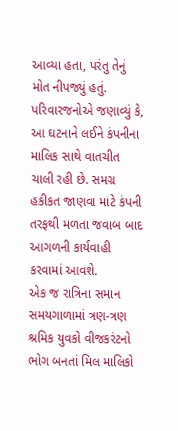આવ્યા હતા, પરંતુ તેનું મોત નીપજ્યું હતું.
પરિવારજનોએ જણાવ્યું કે, આ ઘટનાને લઈને કંપનીના માલિક સાથે વાતચીત ચાલી રહી છે. સમગ્ર હકીકત જાણવા માટે કંપની તરફથી મળતા જવાબ બાદ આગળની કાર્યવાહી કરવામાં આવશે.
એક જ રાત્રિના સમાન સમયગાળામાં ત્રણ-ત્રણ શ્રમિક યુવકો વીજકરંટનો ભોગ બનતાં મિલ માલિકો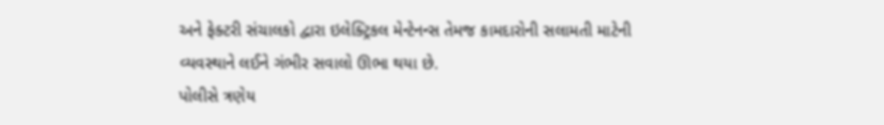અને ફેક્ટરી સંચાલકો દ્વારા ઇલેક્ટ્રિકલ મેન્ટેનન્સ તેમજ કામદારોની સલામતી માટેની વ્યવસ્થાને લઈને ગંભીર સવાલો ઊભા થયા છે.
પોલીસે ત્રણેય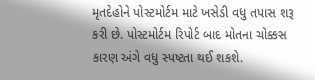મૃતદેહોને પોસ્ટમોર્ટમ માટે ખસેડી વધુ તપાસ શરૂ કરી છે. પોસ્ટમોર્ટમ રિપોર્ટ બાદ મોતના ચોક્કસ કારણ અંગે વધુ સ્પષ્ટતા થઈ શકશે.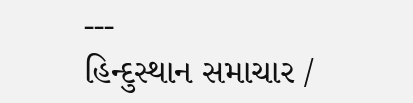---
હિન્દુસ્થાન સમાચાર /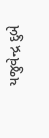યજુવેન્દ્ર દુબે